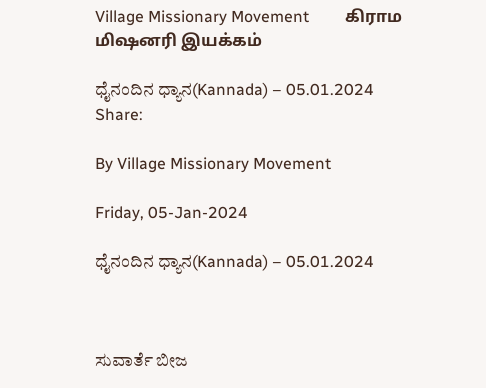Village Missionary Movement         கிராம மிஷனரி இயக்கம்

ಧೈನಂದಿನ ಧ್ಯಾನ(Kannada) – 05.01.2024
Share:

By Village Missionary Movement

Friday, 05-Jan-2024

ಧೈನಂದಿನ ಧ್ಯಾನ(Kannada) – 05.01.2024



ಸುವಾರ್ತೆ ಬೀಜ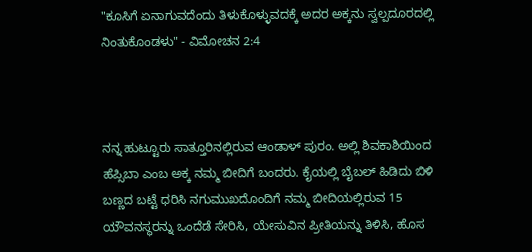"ಕೂಸಿಗೆ ಏನಾಗುವದೆಂದು ತಿಳುಕೊಳ್ಳುವದಕ್ಕೆ ಅದರ ಅಕ್ಕನು ಸ್ವಲ್ಪದೂರದಲ್ಲಿ ನಿಂತುಕೊಂಡಳು" - ವಿಮೋಚನ 2:4



ನನ್ನ ಹುಟ್ಟೂರು ಸಾತ್ತೂರಿನಲ್ಲಿರುವ ಆಂಡಾಳ್ ಪುರಂ. ಅಲ್ಲಿ ಶಿವಕಾಶಿಯಿಂದ ಹೆಪ್ಸಿಬಾ ಎಂಬ ಅಕ್ಕ ನಮ್ಮ ಬೀದಿಗೆ ಬಂದರು. ಕೈಯಲ್ಲಿ ಬೈಬಲ್ ಹಿಡಿದು ಬಿಳಿ ಬಣ್ಣದ ಬಟ್ಟೆ ಧರಿಸಿ ನಗುಮುಖದೊಂದಿಗೆ ನಮ್ಮ ಬೀದಿಯಲ್ಲಿರುವ 15 ಯೌವನಸ್ಥರನ್ನು ಒಂದೆಡೆ ಸೇರಿಸಿ, ಯೇಸುವಿನ ಪ್ರೀತಿಯನ್ನು ತಿಳಿಸಿ, ಹೊಸ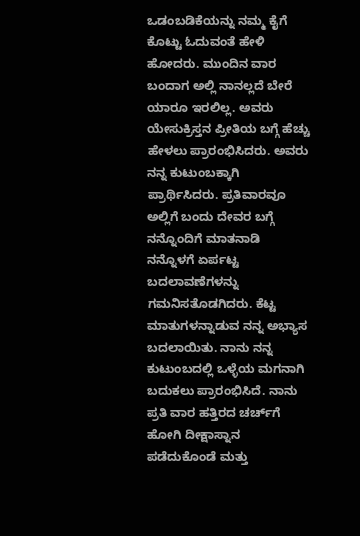ಒಡಂಬಡಿಕೆಯನ್ನು ನಮ್ಮ ಕೈಗೆ ಕೊಟ್ಟು ಓದುವಂತೆ ಹೇಳಿ ಹೋದರು. ಮುಂದಿನ ವಾರ ಬಂದಾಗ ಅಲ್ಲಿ ನಾನಲ್ಲದೆ ಬೇರೆ ಯಾರೂ ಇರಲಿಲ್ಲ. ಅವರು ಯೇಸುಕ್ರಿಸ್ತನ ಪ್ರೀತಿಯ ಬಗ್ಗೆ ಹೆಚ್ಚು ಹೇಳಲು ಪ್ರಾರಂಭಿಸಿದರು. ಅವರು ನನ್ನ ಕುಟುಂಬಕ್ಕಾಗಿ ಪ್ರಾರ್ಥಿಸಿದರು. ಪ್ರತಿವಾರವೂ ಅಲ್ಲಿಗೆ ಬಂದು ದೇವರ ಬಗ್ಗೆ ನನ್ನೊಂದಿಗೆ ಮಾತನಾಡಿ ನನ್ನೊಳಗೆ ಏರ್ಪಟ್ಟ ಬದಲಾವಣೆಗಳನ್ನು ಗಮನಿಸತೊಡಗಿದರು. ಕೆಟ್ಟ ಮಾತುಗಳನ್ನಾಡುವ ನನ್ನ ಅಭ್ಯಾಸ ಬದಲಾಯಿತು. ನಾನು ನನ್ನ ಕುಟುಂಬದಲ್ಲಿ ಒಳ್ಳೆಯ ಮಗನಾಗಿ ಬದುಕಲು ಪ್ರಾರಂಭಿಸಿದೆ. ನಾನು ಪ್ರತಿ ವಾರ ಹತ್ತಿರದ ಚರ್ಚ್‌ಗೆ ಹೋಗಿ ದೀಕ್ಷಾಸ್ನಾನ ಪಡೆದುಕೊಂಡೆ ಮತ್ತು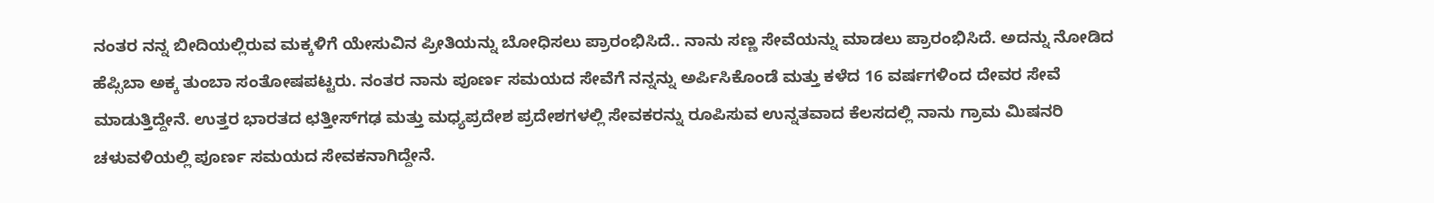ನಂತರ ನನ್ನ ಬೀದಿಯಲ್ಲಿರುವ ಮಕ್ಕಳಿಗೆ ಯೇಸುವಿನ ಪ್ರೀತಿಯನ್ನು ಬೋಧಿಸಲು ಪ್ರಾರಂಭಿಸಿದೆ.. ನಾನು ಸಣ್ಣ ಸೇವೆಯನ್ನು ಮಾಡಲು ಪ್ರಾರಂಭಿಸಿದೆ. ಅದನ್ನು ನೋಡಿದ ಹೆಪ್ಸಿಬಾ ಅಕ್ಕ ತುಂಬಾ ಸಂತೋಷಪಟ್ಟರು. ನಂತರ ನಾನು ಪೂರ್ಣ ಸಮಯದ ಸೇವೆಗೆ ನನ್ನನ್ನು ಅರ್ಪಿಸಿಕೊಂಡೆ ಮತ್ತು ಕಳೆದ 16 ವರ್ಷಗಳಿಂದ ದೇವರ ಸೇವೆ ಮಾಡುತ್ತಿದ್ದೇನೆ. ಉತ್ತರ ಭಾರತದ ಛತ್ತೀಸ್‌ಗಢ ಮತ್ತು ಮಧ್ಯಪ್ರದೇಶ ಪ್ರದೇಶಗಳಲ್ಲಿ ಸೇವಕರನ್ನು ರೂಪಿಸುವ ಉನ್ನತವಾದ ಕೆಲಸದಲ್ಲಿ ನಾನು ಗ್ರಾಮ ಮಿಷನರಿ ಚಳುವಳಿಯಲ್ಲಿ ಪೂರ್ಣ ಸಮಯದ ಸೇವಕನಾಗಿದ್ದೇನೆ.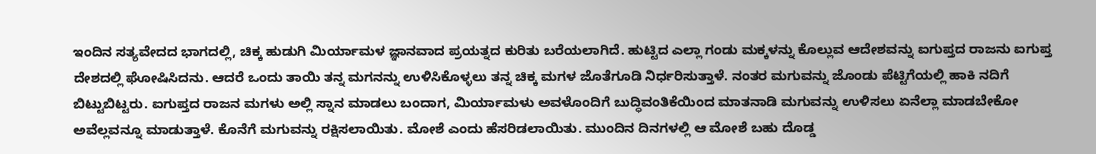ಇಂದಿನ ಸತ್ಯವೇದದ ಭಾಗದಲ್ಲಿ, ಚಿಕ್ಕ ಹುಡುಗಿ ಮಿರ್ಯಾಮಳ ಜ್ಞಾನವಾದ ಪ್ರಯತ್ನದ ಕುರಿತು ಬರೆಯಲಾಗಿದೆ. ಹುಟ್ಟಿದ ಎಲ್ಲಾ ಗಂಡು ಮಕ್ಕಳನ್ನು ಕೊಲ್ಲುವ ಆದೇಶವನ್ನು ಐಗುಪ್ತದ ರಾಜನು ಐಗುಪ್ತ ದೇಶದಲ್ಲಿ ಘೋಷಿಸಿದನು. ಆದರೆ ಒಂದು ತಾಯಿ ತನ್ನ ಮಗನನ್ನು ಉಳಿಸಿಕೊಳ್ಳಲು ತನ್ನ ಚಿಕ್ಕ ಮಗಳ ಜೊತೆಗೂಡಿ ನಿರ್ಧರಿಸುತ್ತಾಳೆ. ನಂತರ ಮಗುವನ್ನು ಜೊಂಡು ಪೆಟ್ಟಿಗೆಯಲ್ಲಿ ಹಾಕಿ ನದಿಗೆ ಬಿಟ್ಟುಬಿಟ್ಟರು. ಐಗುಪ್ತದ ರಾಜನ ಮಗಳು ಅಲ್ಲಿ ಸ್ನಾನ ಮಾಡಲು ಬಂದಾಗ, ಮಿರ್ಯಾಮಳು ಅವಳೊಂದಿಗೆ ಬುದ್ಧಿವಂತಿಕೆಯಿಂದ ಮಾತನಾಡಿ ಮಗುವನ್ನು ಉಳಿಸಲು ಏನೆಲ್ಲಾ ಮಾಡಬೇಕೋ ಅವೆಲ್ಲವನ್ನೂ ಮಾಡುತ್ತಾಳೆ. ಕೊನೆಗೆ ಮಗುವನ್ನು ರಕ್ಷಿಸಲಾಯಿತು. ಮೋಶೆ ಎಂದು ಹೆಸರಿಡಲಾಯಿತು. ಮುಂದಿನ ದಿನಗಳಲ್ಲಿ ಆ ಮೋಶೆ ಬಹು ದೊಡ್ಡ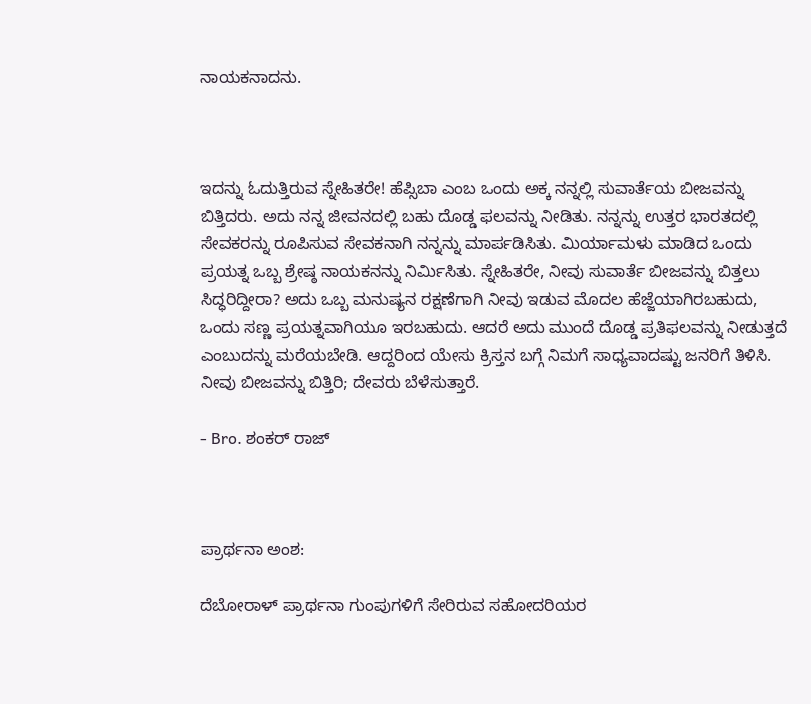ನಾಯಕನಾದನು.



ಇದನ್ನು ಓದುತ್ತಿರುವ ಸ್ನೇಹಿತರೇ! ಹೆಪ್ಸಿಬಾ ಎಂಬ ಒಂದು ಅಕ್ಕ ನನ್ನಲ್ಲಿ ಸುವಾರ್ತೆಯ ಬೀಜವನ್ನು ಬಿತ್ತಿದರು. ಅದು ನನ್ನ ಜೀವನದಲ್ಲಿ ಬಹು ದೊಡ್ಡ ಫಲವನ್ನು ನೀಡಿತು. ನನ್ನನ್ನು ಉತ್ತರ ಭಾರತದಲ್ಲಿ ಸೇವಕರನ್ನು ರೂಪಿಸುವ ಸೇವಕನಾಗಿ ನನ್ನನ್ನು ಮಾರ್ಪಡಿಸಿತು. ಮಿರ್ಯಾಮಳು ಮಾಡಿದ ಒಂದು ಪ್ರಯತ್ನ ಒಬ್ಬ ಶ್ರೇಷ್ಠ ನಾಯಕನನ್ನು ನಿರ್ಮಿಸಿತು. ಸ್ನೇಹಿತರೇ, ನೀವು ಸುವಾರ್ತೆ ಬೀಜವನ್ನು ಬಿತ್ತಲು ಸಿದ್ಧರಿದ್ದೀರಾ? ಅದು ಒಬ್ಬ ಮನುಷ್ಯನ ರಕ್ಷಣೆಗಾಗಿ ನೀವು ಇಡುವ ಮೊದಲ ಹೆಜ್ಜೆಯಾಗಿರಬಹುದು, ಒಂದು ಸಣ್ಣ ಪ್ರಯತ್ನವಾಗಿಯೂ ಇರಬಹುದು. ಆದರೆ ಅದು ಮುಂದೆ ದೊಡ್ಡ ಪ್ರತಿಫಲವನ್ನು ನೀಡುತ್ತದೆ ಎಂಬುದನ್ನು ಮರೆಯಬೇಡಿ. ಆದ್ದರಿಂದ ಯೇಸು ಕ್ರಿಸ್ತನ ಬಗ್ಗೆ ನಿಮಗೆ ಸಾಧ್ಯವಾದಷ್ಟು ಜನರಿಗೆ ತಿಳಿಸಿ. ನೀವು ಬೀಜವನ್ನು ಬಿತ್ತಿರಿ; ದೇವರು ಬೆಳೆಸುತ್ತಾರೆ.

- Bro. ಶಂಕರ್ ರಾಜ್



ಪ್ರಾರ್ಥನಾ ಅಂಶ:

ದೆಬೋರಾಳ್ ಪ್ರಾರ್ಥನಾ ಗುಂಪುಗಳಿಗೆ ಸೇರಿರುವ ಸಹೋದರಿಯರ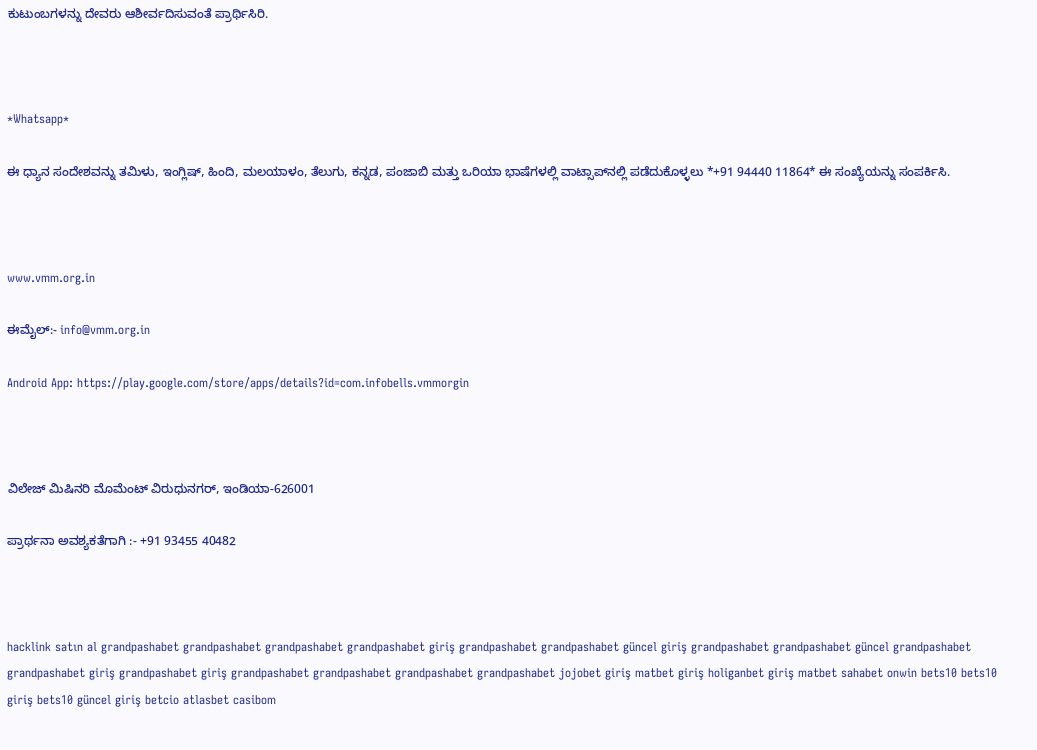ಕುಟುಂಬಗಳನ್ನು ದೇವರು ಆಶೀರ್ವದಿಸುವಂತೆ ಪ್ರಾರ್ಥಿಸಿರಿ.



*Whatsapp*

ಈ ಧ್ಯಾನ ಸಂದೇಶವನ್ನು ತಮಿಳು, ಇಂಗ್ಲಿಷ್, ಹಿಂದಿ, ಮಲಯಾಳಂ, ತೆಲುಗು, ಕನ್ನಡ, ಪಂಜಾಬಿ ಮತ್ತು ಒರಿಯಾ ಭಾಷೆಗಳಲ್ಲಿ ವಾಟ್ಸಾಪ್‌ನಲ್ಲಿ ಪಡೆದುಕೊಳ್ಳಲು *+91 94440 11864* ಈ ಸಂಖ್ಯೆಯನ್ನು ಸಂಪರ್ಕಿಸಿ.



www.vmm.org.in

ಈಮೈಲ್:- info@vmm.org.in

Android App: https://play.google.com/store/apps/details?id=com.infobells.vmmorgin



ವಿಲೇಜ್ ಮಿಷಿನರಿ ಮೊಮೆಂಟ್ ವಿರುಧುನಗರ್, ಇಂಡಿಯಾ-626001

ಪ್ರಾರ್ಥನಾ ಅವಶ್ಯಕತೆಗಾಗಿ :- +91 93455 40482



hacklink satın al grandpashabet grandpashabet grandpashabet grandpashabet giriş grandpashabet grandpashabet güncel giriş grandpashabet grandpashabet güncel grandpashabet grandpashabet giriş grandpashabet giriş grandpashabet grandpashabet grandpashabet grandpashabet jojobet giriş matbet giriş holiganbet giriş matbet sahabet onwin bets10 bets10 giriş bets10 güncel giriş betcio atlasbet casibom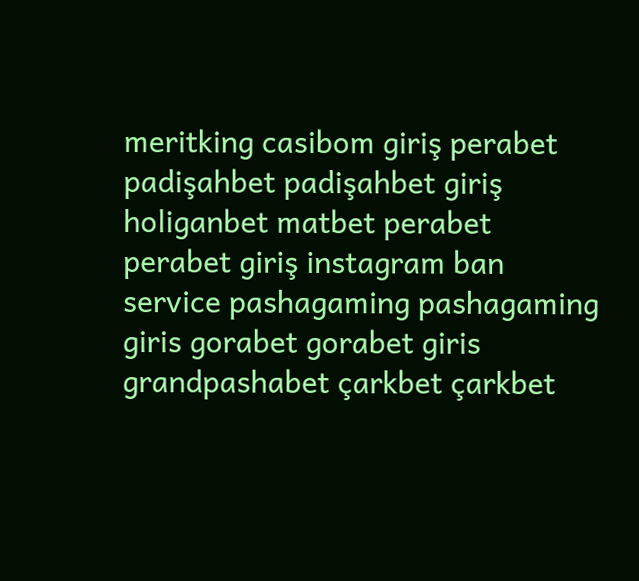meritking casibom giriş perabet padişahbet padişahbet giriş holiganbet matbet perabet perabet giriş instagram ban service pashagaming pashagaming giris gorabet gorabet giris grandpashabet çarkbet çarkbet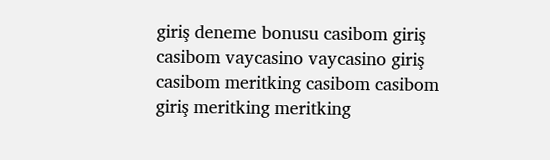giriş deneme bonusu casibom giriş casibom vaycasino vaycasino giriş casibom meritking casibom casibom giriş meritking meritking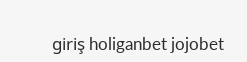giriş holiganbet jojobet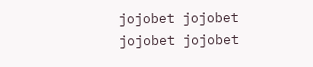jojobet jojobet jojobet jojobet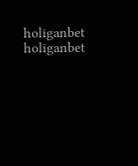holiganbet holiganbet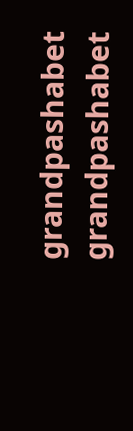grandpashabet grandpashabet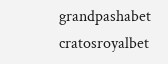grandpashabet cratosroyalbet